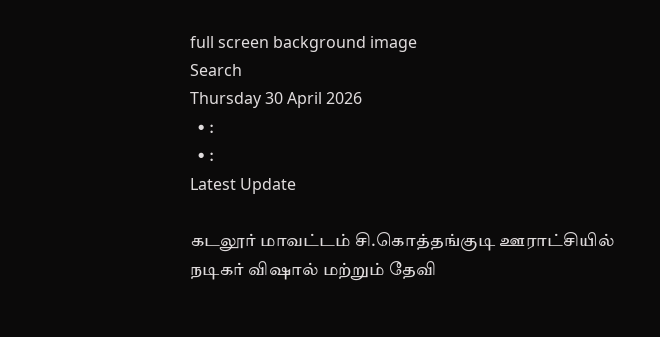full screen background image
Search
Thursday 30 April 2026
  • :
  • :
Latest Update

கடலூர் மாவட்டம் சி.கொத்தங்குடி ஊராட்சியில் நடிகர் விஷால் மற்றும் தேவி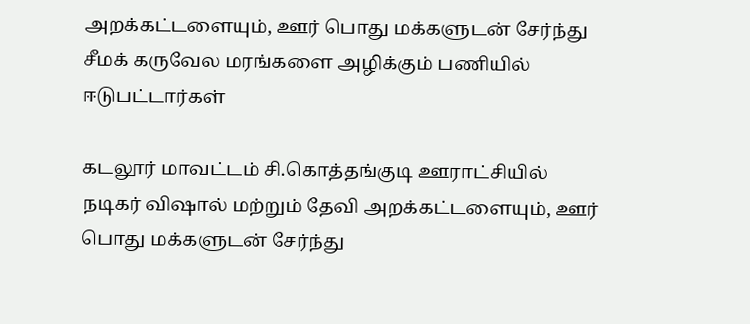அறக்கட்டளையும், ஊர் பொது மக்களுடன் சேர்ந்து சீமக் கருவேல மரங்களை அழிக்கும் பணியில் ஈடுபட்டார்கள்

கடலூர் மாவட்டம் சி.கொத்தங்குடி ஊராட்சியில் நடிகர் விஷால் மற்றும் தேவி அறக்கட்டளையும், ஊர் பொது மக்களுடன் சேர்ந்து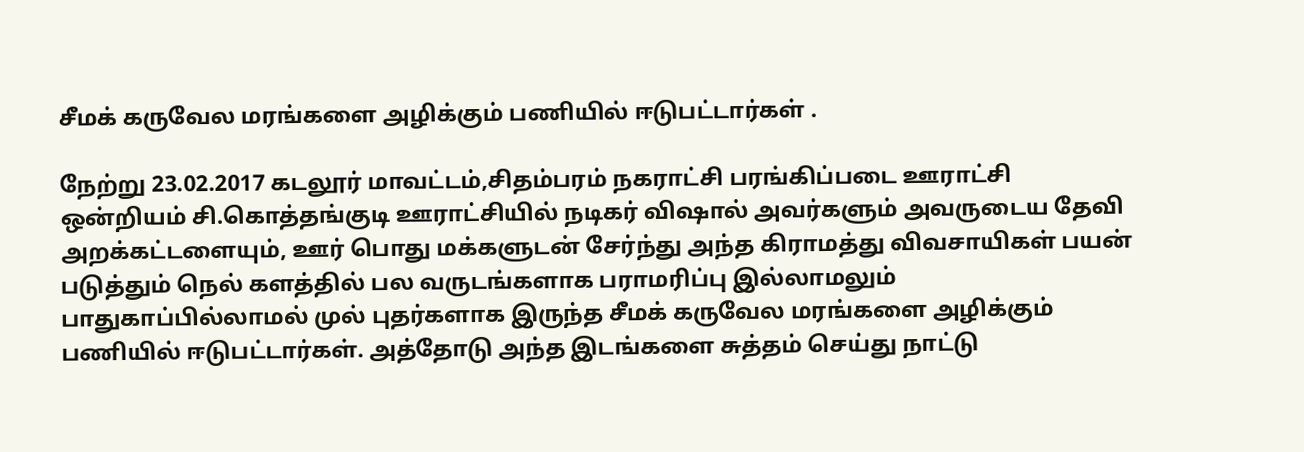சீமக் கருவேல மரங்களை அழிக்கும் பணியில் ஈடுபட்டார்கள் .

நேற்று 23.02.2017 கடலூர் மாவட்டம்,சிதம்பரம் நகராட்சி பரங்கிப்படை ஊராட்சி ஒன்றியம் சி.கொத்தங்குடி ஊராட்சியில் நடிகர் விஷால் அவர்களும் அவருடைய தேவி அறக்கட்டளையும், ஊர் பொது மக்களுடன் சேர்ந்து அந்த கிராமத்து விவசாயிகள் பயன் படுத்தும் நெல் களத்தில் பல வருடங்களாக பராமரிப்பு இல்லாமலும் பாதுகாப்பில்லாமல் முல் புதர்களாக இருந்த சீமக் கருவேல மரங்களை அழிக்கும் பணியில் ஈடுபட்டார்கள். அத்தோடு அந்த இடங்களை சுத்தம் செய்து நாட்டு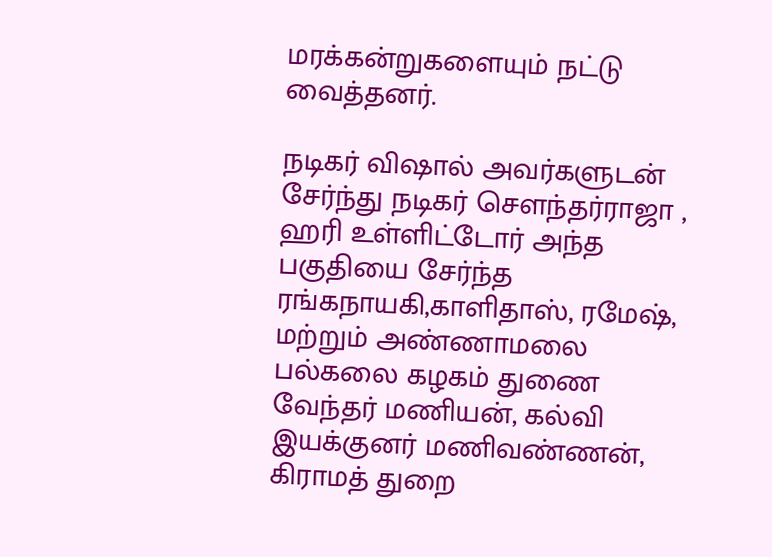மரக்கன்றுகளையும் நட்டு வைத்தனர்.

நடிகர் விஷால் அவர்களுடன் சேர்ந்து நடிகர் செளந்தர்ராஜா , ஹரி உள்ளிட்டோர் அந்த பகுதியை சேர்ந்த ரங்கநாயகி,காளிதாஸ், ரமேஷ், மற்றும் அண்ணாமலை பல்கலை கழகம் துணை வேந்தர் மணியன், கல்வி இயக்குனர் மணிவண்ணன், கிராமத் துறை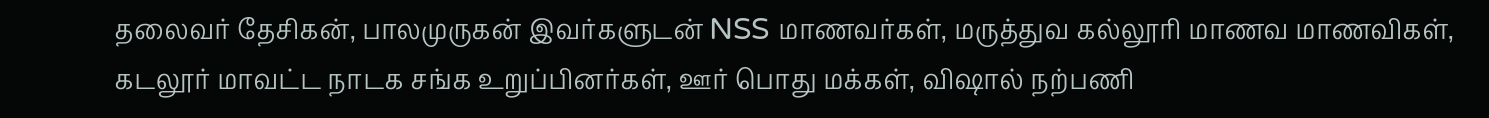தலைவர் தேசிகன், பாலமுருகன் இவர்களுடன் NSS மாணவர்கள், மருத்துவ கல்லூரி மாணவ மாணவிகள், கடலூர் மாவட்ட நாடக சங்க உறுப்பினர்கள், ஊர் பொது மக்கள், விஷால் நற்பணி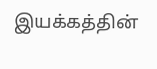இயக்கத்தின்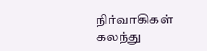நிர்வாகிகள் கலந்து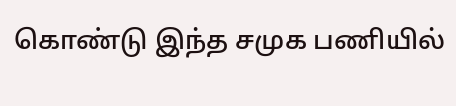கொண்டு இந்த சமுக பணியில்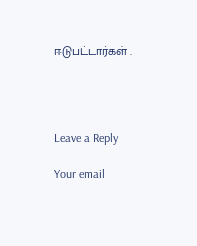ஈடுபட்டார்கள் .




Leave a Reply

Your email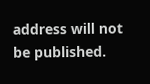address will not be published.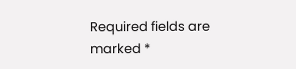Required fields are marked *